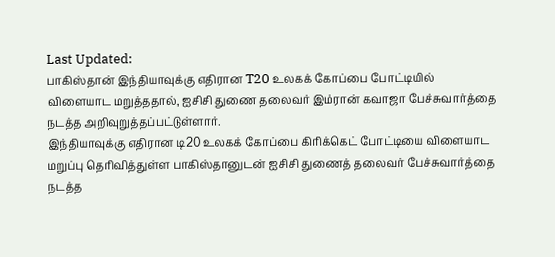Last Updated:
பாகிஸ்தான் இந்தியாவுக்கு எதிரான T20 உலகக் கோப்பை போட்டியில் விளையாட மறுத்ததால், ஐசிசி துணை தலைவர் இம்ரான் கவாஜா பேச்சுவார்த்தை நடத்த அறிவுறுத்தப்பட்டுள்ளார்.
இந்தியாவுக்கு எதிரான டி20 உலகக் கோப்பை கிரிக்கெட் போட்டியை விளையாட மறுப்பு தெரிவித்துள்ள பாகிஸ்தானுடன் ஐசிசி துணைத் தலைவர் பேச்சுவார்த்தை நடத்த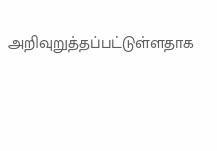அறிவுறுத்தப்பட்டுள்ளதாக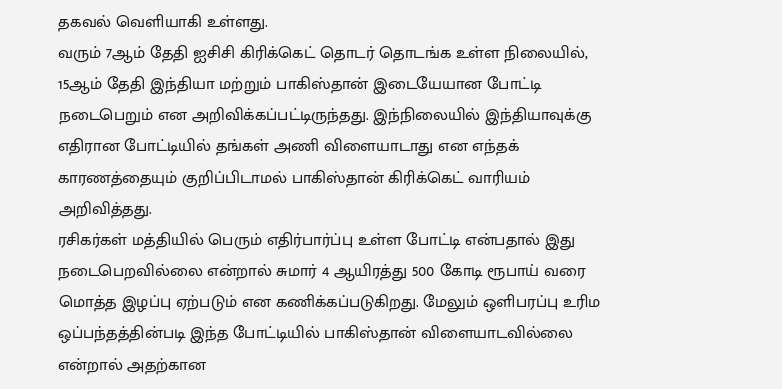தகவல் வெளியாகி உள்ளது.
வரும் 7ஆம் தேதி ஐசிசி கிரிக்கெட் தொடர் தொடங்க உள்ள நிலையில், 15ஆம் தேதி இந்தியா மற்றும் பாகிஸ்தான் இடையேயான போட்டி நடைபெறும் என அறிவிக்கப்பட்டிருந்தது. இந்நிலையில் இந்தியாவுக்கு எதிரான போட்டியில் தங்கள் அணி விளையாடாது என எந்தக் காரணத்தையும் குறிப்பிடாமல் பாகிஸ்தான் கிரிக்கெட் வாரியம் அறிவித்தது.
ரசிகர்கள் மத்தியில் பெரும் எதிர்பார்ப்பு உள்ள போட்டி என்பதால் இது நடைபெறவில்லை என்றால் சுமார் 4 ஆயிரத்து 500 கோடி ரூபாய் வரை மொத்த இழப்பு ஏற்படும் என கணிக்கப்படுகிறது. மேலும் ஒளிபரப்பு உரிம ஒப்பந்தத்தின்படி இந்த போட்டியில் பாகிஸ்தான் விளையாடவில்லை என்றால் அதற்கான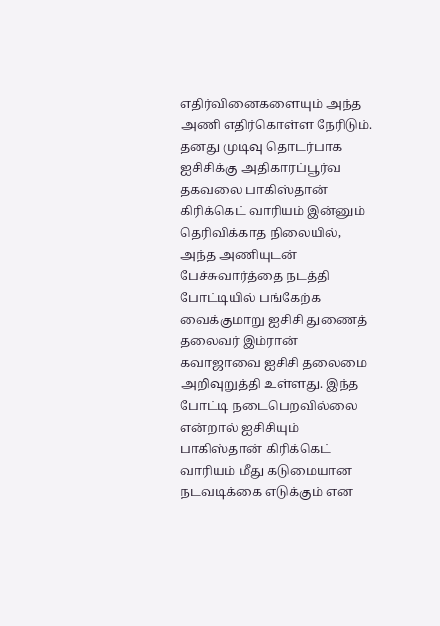எதிர்வினைகளையும் அந்த அணி எதிர்கொள்ள நேரிடும்.
தனது முடிவு தொடர்பாக ஐசிசிக்கு அதிகாரப்பூர்வ தகவலை பாகிஸ்தான் கிரிக்கெட் வாரியம் இன்னும் தெரிவிக்காத நிலையில், அந்த அணியுடன் பேச்சுவார்த்தை நடத்தி போட்டியில் பங்கேற்க வைக்குமாறு ஐசிசி துணைத் தலைவர் இம்ரான் கவாஜாவை ஐசிசி தலைமை அறிவுறுத்தி உள்ளது. இந்த போட்டி நடைபெறவில்லை என்றால் ஐசிசியும் பாகிஸ்தான் கிரிக்கெட் வாரியம் மீது கடுமையான நடவடிக்கை எடுக்கும் என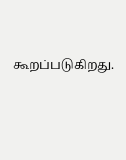கூறப்படுகிறது.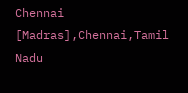Chennai [Madras],Chennai,Tamil Nadu